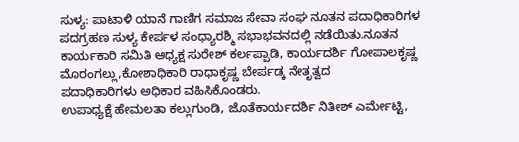ಸುಳ್ಯ: ಪಾಟಾಳಿ ಯಾನೆ ಗಾಣಿಗ ಸಮಾಜ ಸೇವಾ ಸಂಘ ನೂತನ ಪದಾಧಿಕಾರಿಗಳ ಪದಗ್ರಹಣ ಸುಳ್ಯ ಕೇರ್ಪಳ ಸಂಧ್ಯಾರಶ್ಮಿ ಸಭಾಭವನದಲ್ಲಿ ನಡೆಯಿತು.ನೂತನ ಕಾರ್ಯಕಾರಿ ಸಮಿತಿ ಆಧ್ಯಕ್ಷ ಸುರೇಶ್ ಕರ್ಲಪ್ಪಾಡಿ, ಕಾರ್ಯದರ್ಶಿ ಗೋಪಾಲಕೃಷ್ಣ ಮೊರಂಗಲ್ಲು,ಕೋಶಾಧಿಕಾರಿ ರಾಧಾಕೃಷ್ಣ ಬೇರ್ಪಡ್ಕ ನೇತೃತ್ವದ
ಪದಾಧಿಕಾರಿಗಳು ಅಧಿಕಾರ ವಹಿಸಿಕೊಂಡರು.
ಉಪಾಧ್ಯಕ್ಷೆ ಹೇಮಲತಾ ಕಲ್ಲುಗುಂಡಿ, ಜೊತೆಕಾರ್ಯದರ್ಶಿ ನಿತೀಶ್ ಎರ್ಮೇಟ್ಟಿ,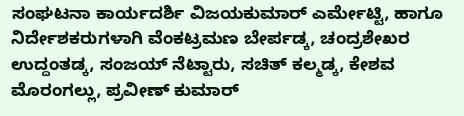ಸಂಘಟನಾ ಕಾರ್ಯದರ್ಶಿ ವಿಜಯಕುಮಾರ್ ಎರ್ಮೇಟ್ಟಿ, ಹಾಗೂ ನಿರ್ದೇಶಕರುಗಳಾಗಿ ವೆಂಕಟ್ರಮಣ ಬೇರ್ಪಡ್ಕ, ಚಂದ್ರಶೇಖರ ಉದ್ದಂತಡ್ಕ, ಸಂಜಯ್ ನೆಟ್ಟಾರು, ಸಚಿತ್ ಕಲ್ಮಡ್ಕ, ಕೇಶವ ಮೊರಂಗಲ್ಲು, ಪ್ರವೀಣ್ ಕುಮಾರ್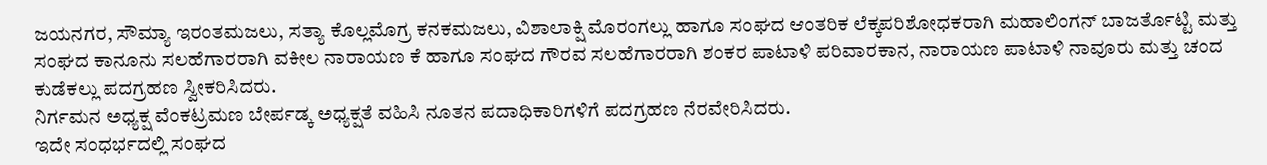ಜಯನಗರ, ಸೌಮ್ಯಾ ಇರಂತಮಜಲು, ಸತ್ಯಾ ಕೊಲ್ಲಮೊಗ್ರ ಕನಕಮಜಲು, ವಿಶಾಲಾಕ್ಷಿ ಮೊರಂಗಲ್ಲು ಹಾಗೂ ಸಂಘದ ಆಂತರಿಕ ಲೆಕ್ಕಪರಿಶೋಧಕರಾಗಿ ಮಹಾಲಿಂಗನ್ ಬಾಜರ್ತೊಟ್ಟಿ ಮತ್ತು ಸಂಘದ ಕಾನೂನು ಸಲಹೆಗಾರರಾಗಿ ವಕೀಲ ನಾರಾಯಣ ಕೆ ಹಾಗೂ ಸಂಘದ ಗೌರವ ಸಲಹೆಗಾರರಾಗಿ ಶಂಕರ ಪಾಟಾಳಿ ಪರಿವಾರಕಾನ, ನಾರಾಯಣ ಪಾಟಾಳಿ ನಾವೂರು ಮತ್ತು ಚಂದ ಕುಡೆಕಲ್ಲು ಪದಗ್ರಹಣ ಸ್ವೀಕರಿಸಿದರು.
ನಿರ್ಗಮನ ಅಧ್ಯಕ್ಷ ವೆಂಕಟ್ರಮಣ ಬೇರ್ಪಡ್ಕ ಅಧ್ಯಕ್ಷತೆ ವಹಿಸಿ ನೂತನ ಪದಾಧಿಕಾರಿಗಳಿಗೆ ಪದಗ್ರಹಣ ನೆರವೇರಿಸಿದರು.
ಇದೇ ಸಂಧರ್ಭದಲ್ಲಿ ಸಂಘದ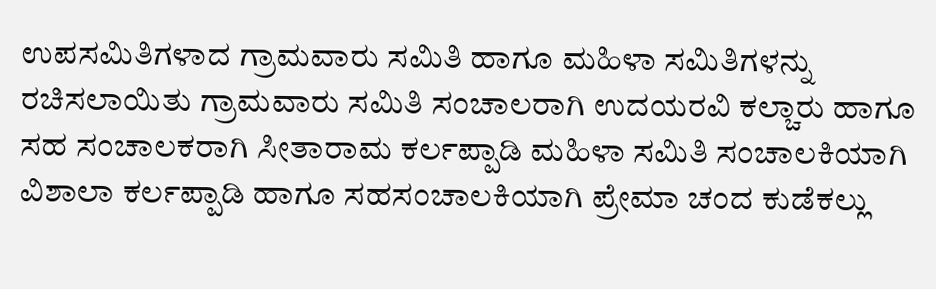ಉಪಸಮಿತಿಗಳಾದ ಗ್ರಾಮವಾರು ಸಮಿತಿ ಹಾಗೂ ಮಹಿಳಾ ಸಮಿತಿಗಳನ್ನು ರಚಿಸಲಾಯಿತು ಗ್ರಾಮವಾರು ಸಮಿತಿ ಸಂಚಾಲರಾಗಿ ಉದಯರವಿ ಕಲ್ಚಾರು ಹಾಗೂ ಸಹ ಸಂಚಾಲಕರಾಗಿ ಸೀತಾರಾಮ ಕರ್ಲಪ್ಪಾಡಿ ಮಹಿಳಾ ಸಮಿತಿ ಸಂಚಾಲಕಿಯಾಗಿ ವಿಶಾಲಾ ಕರ್ಲಪ್ಪಾಡಿ ಹಾಗೂ ಸಹಸಂಚಾಲಕಿಯಾಗಿ ಪ್ರೇಮಾ ಚಂದ ಕುಡೆಕಲ್ಲು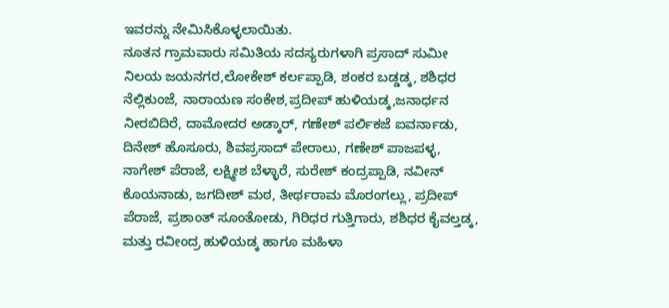ಇವರನ್ನು ನೇಮಿಸಿಕೊಳ್ಳಲಾಯಿತು.
ನೂತನ ಗ್ರಾಮವಾರು ಸಮಿತಿಯ ಸದಸ್ಯರುಗಳಾಗಿ ಪ್ರಸಾದ್ ಸುಮೀ ನಿಲಯ ಜಯನಗರ,ಲೋಕೇಶ್ ಕರ್ಲಪ್ಪಾಡಿ, ಶಂಕರ ಬಡ್ಡಡ್ಕ, ಶಶಿಧರ ನೆಲ್ಲಿಕುಂಜೆ, ನಾರಾಯಣ ಸಂಕೇಶ,ಪ್ರದೀಪ್ ಹುಳಿಯಡ್ಕ,ಜನಾರ್ಧನ ನೀರಬಿದಿರೆ, ದಾಮೋದರ ಅಡ್ಕಾರ್, ಗಣೇಶ್ ಪರ್ಲಿಕಜೆ ಐವರ್ನಾಡು, ದಿನೇಶ್ ಹೊಸೂರು, ಶಿವಪ್ರಸಾದ್ ಪೇರಾಲು, ಗಣೇಶ್ ಪಾಜಪಳ್ಳ, ನಾಗೇಶ್ ಪೆರಾಜೆ, ಲಕ್ಷ್ಮೀಶ ಬೆಳ್ಳಾರೆ, ಸುರೇಶ್ ಕಂದ್ರಪ್ಪಾಡಿ, ನವೀನ್ ಕೊಯನಾಡು, ಜಗದೀಶ್ ಮಠ, ತೀರ್ಥರಾಮ ಮೊರಂಗಲ್ಲು, ಪ್ರದೀಪ್ ಪೆರಾಜೆ, ಪ್ರಶಾಂತ್ ಸೂಂತೋಡು, ಗಿರಿಧರ ಗುತ್ತಿಗಾರು, ಶಶಿಧರ ಕೈವಲ್ತಡ್ಕ, ಮತ್ತು ರವೀಂದ್ರ ಹುಳಿಯಡ್ಕ ಹಾಗೂ ಮಹಿಳಾ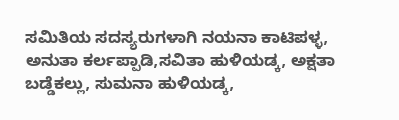ಸಮಿತಿಯ ಸದಸ್ಯರುಗಳಾಗಿ ನಯನಾ ಕಾಟಿಪಳ್ಳ, ಅನುತಾ ಕರ್ಲಪ್ಪಾಡಿ,ಸವಿತಾ ಹುಳಿಯಡ್ಕ, ಅಕ್ಷತಾ ಬಡ್ಡೆಕಲ್ಲು, ಸುಮನಾ ಹುಳಿಯಡ್ಕ,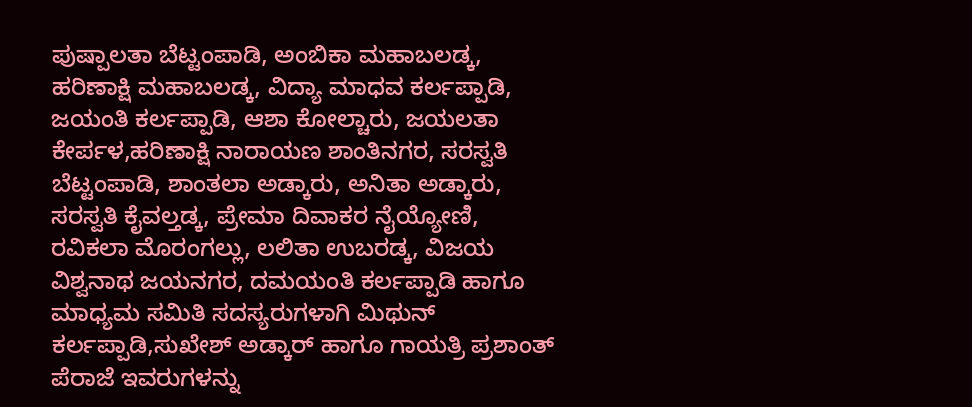ಪುಷ್ಪಾಲತಾ ಬೆಟ್ಟಂಪಾಡಿ, ಅಂಬಿಕಾ ಮಹಾಬಲಡ್ಕ, ಹರಿಣಾಕ್ಷಿ ಮಹಾಬಲಡ್ಕ, ವಿದ್ಯಾ ಮಾಧವ ಕರ್ಲಪ್ಪಾಡಿ, ಜಯಂತಿ ಕರ್ಲಪ್ಪಾಡಿ, ಆಶಾ ಕೋಲ್ಚಾರು, ಜಯಲತಾ ಕೇರ್ಪಳ,ಹರಿಣಾಕ್ಷಿ ನಾರಾಯಣ ಶಾಂತಿನಗರ, ಸರಸ್ವತಿ ಬೆಟ್ಟಂಪಾಡಿ, ಶಾಂತಲಾ ಅಡ್ಕಾರು, ಅನಿತಾ ಅಡ್ಕಾರು, ಸರಸ್ವತಿ ಕೈವಲ್ತಡ್ಕ, ಪ್ರೇಮಾ ದಿವಾಕರ ನೈಯ್ಯೋಣಿ, ರವಿಕಲಾ ಮೊರಂಗಲ್ಲು, ಲಲಿತಾ ಉಬರಡ್ಕ, ವಿಜಯ ವಿಶ್ವನಾಥ ಜಯನಗರ, ದಮಯಂತಿ ಕರ್ಲಪ್ಪಾಡಿ ಹಾಗೂ ಮಾಧ್ಯಮ ಸಮಿತಿ ಸದಸ್ಯರುಗಳಾಗಿ ಮಿಥುನ್ ಕರ್ಲಪ್ಪಾಡಿ,ಸುಖೇಶ್ ಅಡ್ಕಾರ್ ಹಾಗೂ ಗಾಯತ್ರಿ ಪ್ರಶಾಂತ್ ಪೆರಾಜೆ ಇವರುಗಳನ್ನು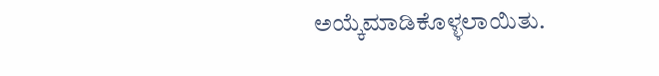ಅಯ್ಕೆಮಾಡಿಕೊಳ್ಳಲಾಯಿತು.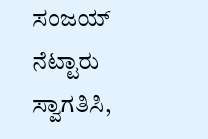ಸಂಜಯ್ ನೆಟ್ಟಾರು ಸ್ವಾಗತಿಸಿ,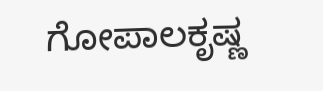ಗೋಪಾಲಕೃಷ್ಣ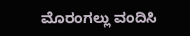ಮೊರಂಗಲ್ಲು ವಂದಿಸಿ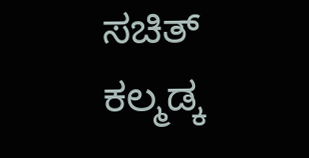ಸಚಿತ್ ಕಲ್ಮಡ್ಕ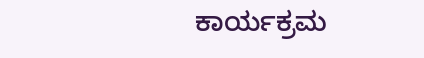ಕಾರ್ಯಕ್ರಮ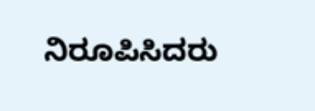ನಿರೂಪಿಸಿದರು